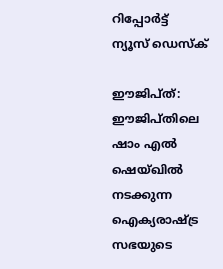റിപ്പോര്‍ട്ട്
ന്യൂസ് ഡെസ്ക്

ഈജിപ്ത്: ഈജിപ്തിലെ ഷാം എല്‍ ഷെയ്ഖില്‍ നടക്കുന്ന ഐക്യരാഷ്ട്ര സഭയുടെ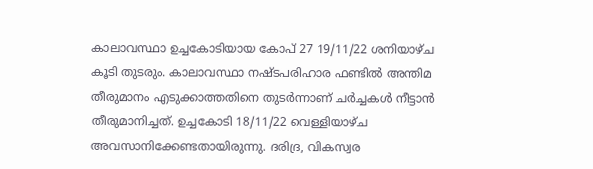കാലാവസ്ഥാ ഉച്ചകോടിയായ കോപ് 27 19/11/22 ശനിയാഴ്ച കൂടി തുടരും. കാലാവസ്ഥാ നഷ്ടപരിഹാര ഫണ്ടില്‍ അന്തിമ തീരുമാനം എടുക്കാത്തതിനെ തുടര്‍ന്നാണ് ചര്‍ച്ചകള്‍ നീട്ടാന്‍ തീരുമാനിച്ചത്. ഉച്ചകോടി 18/11/22 വെള്ളിയാഴ്ച അവസാനിക്കേണ്ടതായിരുന്നു. ദരിദ്ര, വികസ്വര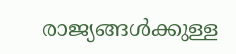രാജ്യങ്ങള്‍ക്കുള്ള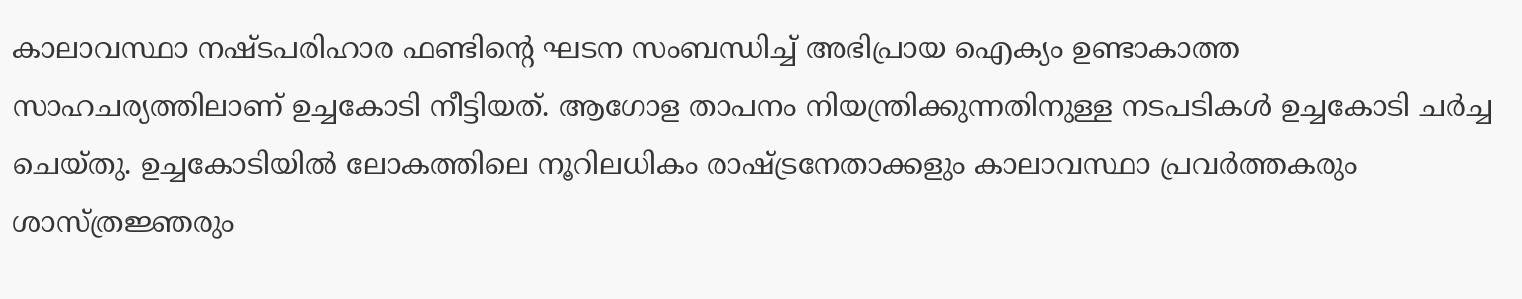കാലാവസ്ഥാ നഷ്ടപരിഹാര ഫണ്ടിന്റെ ഘടന സംബന്ധിച്ച് അഭിപ്രായ ഐക്യം ഉണ്ടാകാത്ത സാഹചര്യത്തിലാണ് ഉച്ചകോടി നീട്ടിയത്. ആഗോള താപനം നിയന്ത്രിക്കുന്നതിനുള്ള നടപടികള്‍ ഉച്ചകോടി ചര്‍ച്ച ചെയ്തു. ഉച്ചകോടിയില്‍ ലോകത്തിലെ നൂറിലധികം രാഷ്ട്രനേതാക്കളും കാലാവസ്ഥാ പ്രവര്‍ത്തകരും ശാസ്ത്രജ്ഞരും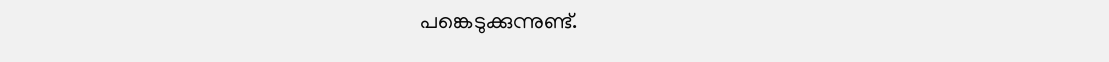പങ്കെടുക്കുന്നുണ്ട്.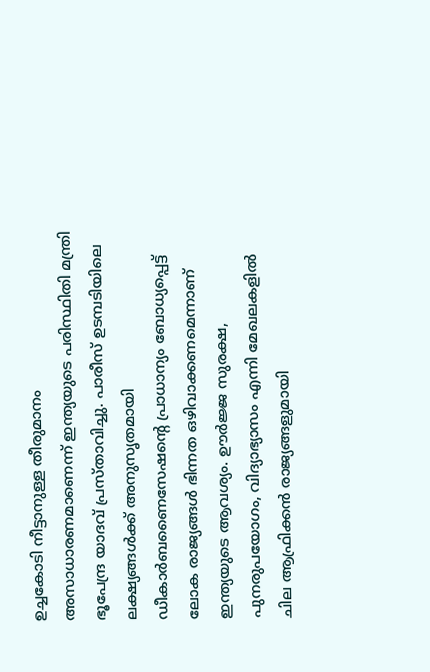ഉച്ചകോടി നീട്ടാനുള്ള തീരുമാനം അസാധാരണമാണെന്ന് ഇന്ത്യയുടെ പരിസ്ഥിതി മന്ത്രി ഭൂപേന്ദ്ര യാദവ് പ്രസ്താവിച്ചു. പാരീസ് ഉടമ്പടിയിലെ ലക്ഷ്യങ്ങള്‍ക്ക് അനുസൃതമായി ഡീകാര്‍ബണൈസേഷന്റെ പ്രാധാന്യം ബോധ്യപ്പെട്ട് ലോക രാജ്യങ്ങള്‍ ഭിന്നത ഒഴിവാക്കണമെന്നാണ് ഇന്ത്യയുടെ ആവശ്യം. ഊര്‍ജ്ജ സുരക്ഷ, പുനരുപയോഗം, വിദ്യാഭ്യാസം എന്നി മേഖലകളില്‍ ചില ആഫ്രിക്കന്‍ രാജ്യങ്ങളുമായി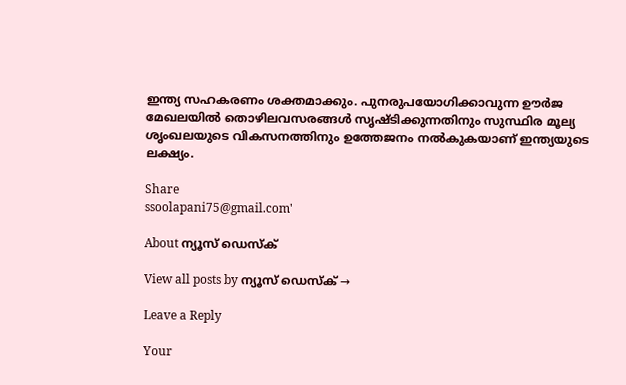ഇന്ത്യ സഹകരണം ശക്തമാക്കും. പുനരുപയോഗിക്കാവുന്ന ഊര്‍ജ മേഖലയില്‍ തൊഴിലവസരങ്ങള്‍ സൃഷ്ടിക്കുന്നതിനും സുസ്ഥിര മൂല്യ ശൃംഖലയുടെ വികസനത്തിനും ഉത്തേജനം നല്‍കുകയാണ് ഇന്ത്യയുടെ ലക്ഷ്യം.

Share
ssoolapani75@gmail.com'

About ന്യൂസ് ഡെസ്ക്

View all posts by ന്യൂസ് ഡെസ്ക് →

Leave a Reply

Your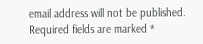email address will not be published. Required fields are marked *